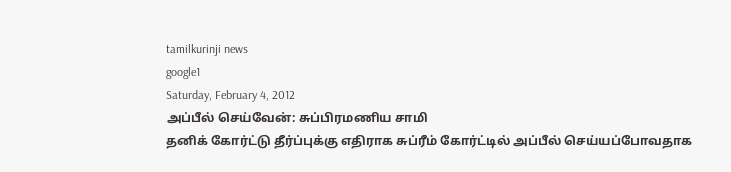tamilkurinji news
google1
Saturday, February 4, 2012
அப்பீல் செய்வேன்: சுப்பிரமணிய சாமி
தனிக் கோர்ட்டு தீர்ப்புக்கு எதிராக சுப்ரீம் கோர்ட்டில் அப்பீல் செய்யப்போவதாக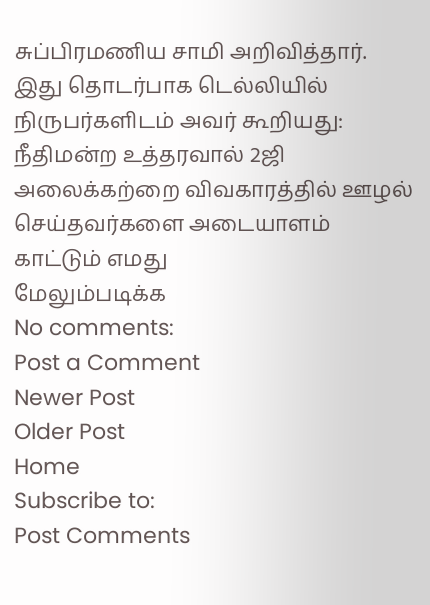சுப்பிரமணிய சாமி அறிவித்தார்.
இது தொடர்பாக டெல்லியில் நிருபர்களிடம் அவர் கூறியது:
நீதிமன்ற உத்தரவால் 2ஜி அலைக்கற்றை விவகாரத்தில் ஊழல் செய்தவர்களை அடையாளம் காட்டும் எமது
மேலும்படிக்க
No comments:
Post a Comment
Newer Post
Older Post
Home
Subscribe to:
Post Comments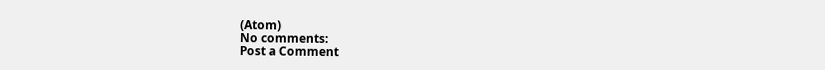(Atom)
No comments:
Post a Comment